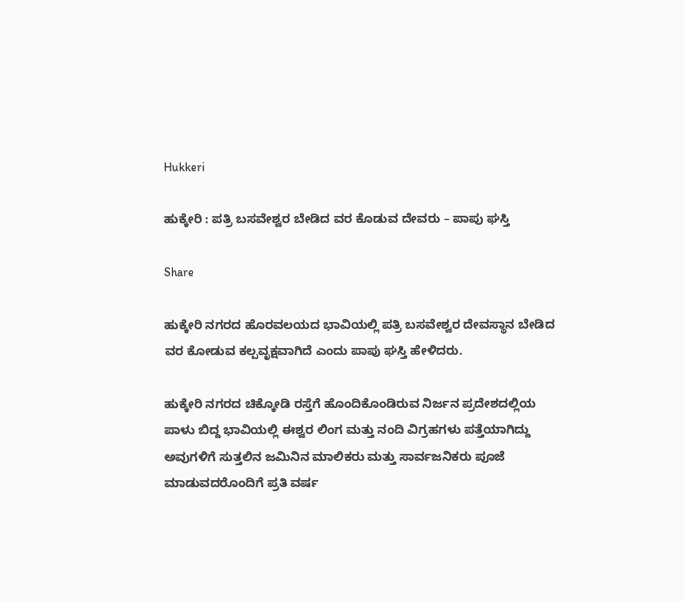Hukkeri

ಹುಕ್ಕೇರಿ : ಪತ್ರಿ ಬಸವೇಶ್ವರ ಬೇಡಿದ ವರ ಕೊಡುವ ದೇವರು – ಪಾಪು ಘಸ್ತಿ

Share

ಹುಕ್ಕೇರಿ ನಗರದ ಹೊರವಲಯದ ಭಾವಿಯಲ್ಲಿ ಪತ್ರಿ ಬಸವೇಶ್ವರ ದೇವಸ್ಥಾನ ಬೇಡಿದ ವರ ಕೋಡುವ ಕಲ್ಪವೃಕ್ಷವಾಗಿದೆ ಎಂದು ಪಾಪು ಘಸ್ತಿ ಹೇಳಿದರು.

ಹುಕ್ಕೇರಿ ನಗರದ ಚಿಕ್ಕೋಡಿ ರಸ್ತೆಗೆ ಹೊಂದಿಕೊಂಡಿರುವ ನಿರ್ಜನ‌ ಪ್ರದೇಶದಲ್ಲಿಯ ಪಾಳು ಬಿದ್ದ ಭಾವಿಯಲ್ಲಿ ಈಶ್ವರ ಲಿಂಗ ಮತ್ತು ನಂದಿ ವಿಗ್ರಹಗಳು ಪತ್ತೆಯಾಗಿದ್ದು ಅವುಗಳಿಗೆ ಸುತ್ತಲಿನ ಜಮಿನಿನ ಮಾಲಿಕರು ಮತ್ತು ಸಾರ್ವಜನಿಕರು ಪೂಜೆ ಮಾಡುವದರೊಂದಿಗೆ ಪ್ರತಿ ವರ್ಷ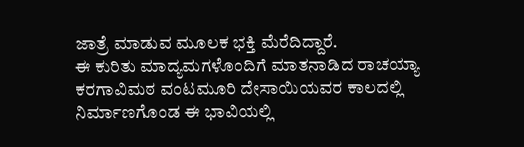ಜಾತ್ರೆ ಮಾಡುವ ಮೂಲಕ ಭಕ್ತಿ ಮೆರೆದಿದ್ದಾರೆ.
ಈ ಕುರಿತು ಮಾದ್ಯಮಗಳೊಂದಿಗೆ ಮಾತನಾಡಿದ ರಾಚಯ್ಯಾ ಕರಗಾವಿಮಠ ವಂಟಮೂರಿ ದೇಸಾಯಿಯವರ ಕಾಲದಲ್ಲಿ ನಿರ್ಮಾಣಗೊಂಡ ಈ ಭಾವಿಯಲ್ಲಿ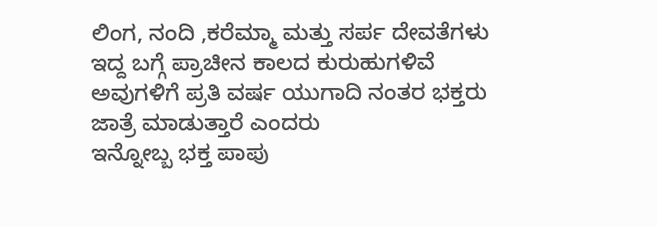ಲಿಂಗ, ನಂದಿ ,ಕರೆಮ್ಮಾ ಮತ್ತು ಸರ್ಪ ದೇವತೆಗಳು ಇದ್ದ ಬಗ್ಗೆ ಪ್ರಾಚೀನ ಕಾಲದ ಕುರುಹುಗಳಿವೆ ಅವುಗಳಿಗೆ ಪ್ರತಿ ವರ್ಷ ಯುಗಾದಿ ನಂತರ ಭಕ್ತರು ಜಾತ್ರೆ ಮಾಡುತ್ತಾರೆ ಎಂದರು
ಇನ್ನೋಬ್ಬ ಭಕ್ತ ಪಾಪು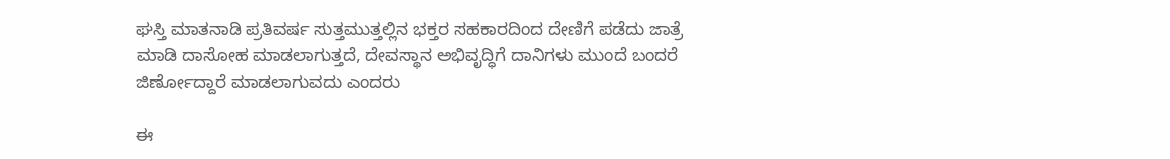ಘಸ್ತಿ ಮಾತನಾಡಿ ಪ್ರತಿವರ್ಷ ಸುತ್ತಮುತ್ತಲ್ಲಿನ ಭಕ್ತರ ಸಹಕಾರದಿಂದ ದೇಣಿಗೆ ಪಡೆದು ಜಾತ್ರೆ ಮಾಡಿ ದಾಸೋಹ ಮಾಡಲಾಗುತ್ತದೆ, ದೇವಸ್ಥಾನ ಅಭಿವೃದ್ಧಿಗೆ ದಾನಿಗಳು ಮುಂದೆ ಬಂದರೆ ಜಿರ್ಣೋದ್ದಾರೆ ಮಾಡಲಾಗುವದು ಎಂದರು

ಈ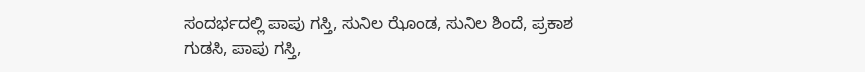ಸಂದರ್ಭದಲ್ಲಿ ಪಾಪು ಗಸ್ತಿ, ಸುನಿಲ ಝೊಂಡ, ಸುನಿಲ ಶಿಂದೆ, ಪ್ರಕಾಶ ಗುಡಸಿ, ಪಾಪು ಗಸ್ತಿ,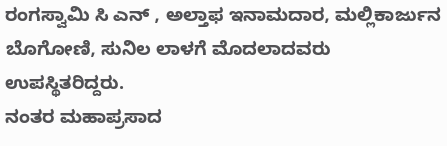ರಂಗಸ್ವಾಮಿ ಸಿ ಎನ್ , ಅಲ್ತಾಫ ಇನಾಮದಾರ, ಮಲ್ಲಿಕಾರ್ಜುನ ಬೊಗೋಣಿ, ಸುನಿಲ ಲಾಳಗೆ ಮೊದಲಾದವರು ಉಪಸ್ಥಿತರಿದ್ದರು.
ನಂತರ ಮಹಾಪ್ರಸಾದ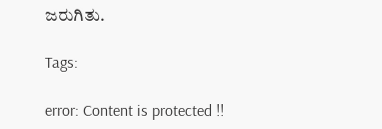ಜರುಗಿತು.

Tags:

error: Content is protected !!